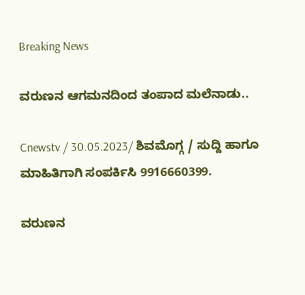Breaking News

ವರುಣನ ಆಗಮನದಿಂದ ತಂಪಾದ ಮಲೆನಾಡು..

Cnewstv / 30.05.2023/ ಶಿವಮೊಗ್ಗ / ಸುದ್ದಿ ಹಾಗೂ ಮಾಹಿತಿಗಾಗಿ ಸಂಪರ್ಕಿಸಿ 9916660399.

ವರುಣನ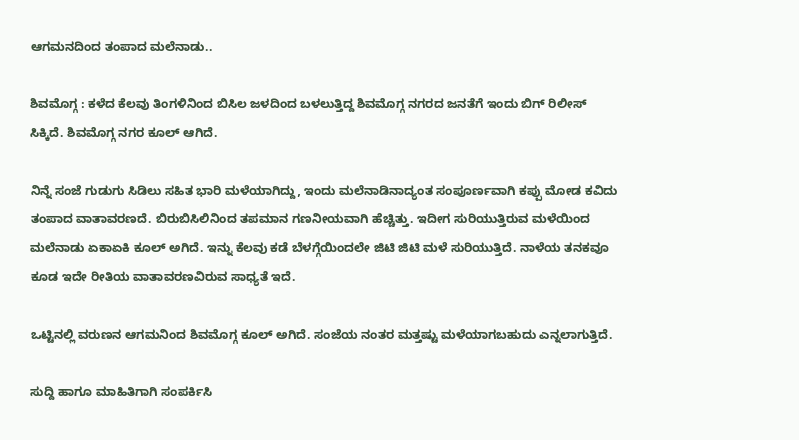ಆಗಮನದಿಂದ ತಂಪಾದ ಮಲೆನಾಡು..

ಶಿವಮೊಗ್ಗ : ಕಳೆದ ಕೆಲವು ತಿಂಗಳಿನಿಂದ ಬಿಸಿಲ ಜಳದಿಂದ ಬಳಲುತ್ತಿದ್ದ ಶಿವಮೊಗ್ಗ ನಗರದ ಜನತೆಗೆ ಇಂದು ಬಿಗ್ ರಿಲೀಸ್ ಸಿಕ್ಕಿದೆ. ಶಿವಮೊಗ್ಗ ನಗರ ಕೂಲ್ ಆಗಿದೆ.

ನಿನ್ನೆ ಸಂಜೆ ಗುಡುಗು ಸಿಡಿಲು ಸಹಿತ ಭಾರಿ ಮಳೆಯಾಗಿದ್ದು, ಇಂದು ಮಲೆನಾಡಿನಾದ್ಯಂತ ಸಂಪೂರ್ಣವಾಗಿ ಕಪ್ಪು ಮೋಡ ಕವಿದು ತಂಪಾದ ವಾತಾವರಣದೆ. ಬಿರುಬಿಸಿಲಿನಿಂದ ತಪಮಾನ ಗಣನೀಯವಾಗಿ ಹೆಚ್ಚಿತ್ತು. ಇದೀಗ ಸುರಿಯುತ್ತಿರುವ ಮಳೆಯಿಂದ ಮಲೆನಾಡು ಏಕಾಏಕಿ ಕೂಲ್ ಅಗಿದೆ. ಇನ್ನು ಕೆಲವು ಕಡೆ ಬೆಳಗ್ಗೆಯಿಂದಲೇ ಜಿಟಿ ಜಿಟಿ ಮಳೆ ಸುರಿಯುತ್ತಿದೆ. ನಾಳೆಯ ತನಕವೂ ಕೂಡ ಇದೇ ರೀತಿಯ ವಾತಾವರಣವಿರುವ ಸಾಧ್ಯತೆ ಇದೆ.

ಒಟ್ಟಿನಲ್ಲಿ ವರುಣನ ಆಗಮನಿಂದ ಶಿವಮೊಗ್ಗ ಕೂಲ್ ಅಗಿದೆ. ಸಂಜೆಯ ನಂತರ ಮತ್ತಷ್ಟು ಮಳೆಯಾಗಬಹುದು ಎನ್ನಲಾಗುತ್ತಿದೆ.

ಸುದ್ದಿ ಹಾಗೂ ಮಾಹಿತಿಗಾಗಿ ಸಂಪರ್ಕಿಸಿ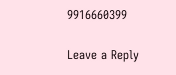9916660399

Leave a Reply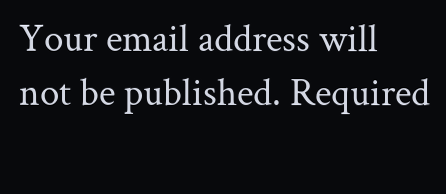Your email address will not be published. Required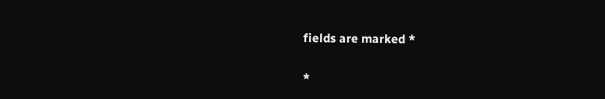fields are marked *

*